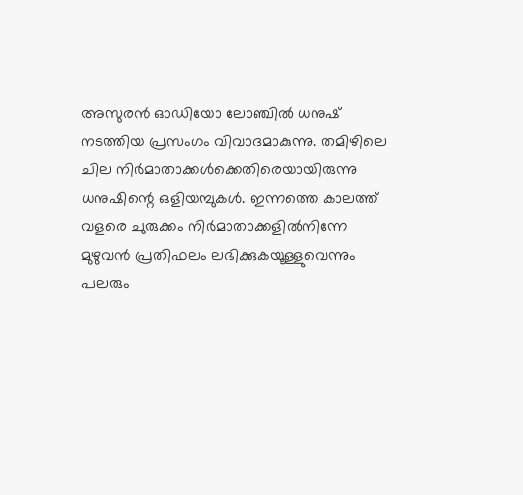അസുരൻ ഓഡിയോ ലോഞ്ചിൽ ധനുഷ് നടത്തിയ പ്രസംഗം വിവാദമാകുന്നു. തമിഴിലെ ചില നിർമാതാക്കൾക്കെതിരെയായിരുന്നു ധനുഷിന്റെ ഒളിയമ്പുകൾ. ഇന്നത്തെ കാലത്ത് വളരെ ചുരുക്കം നിർമാതാക്കളിൽനിന്നേ മുഴുവൻ പ്രതിഫലം ലഭിക്കുകയൂള്ളുവെന്നും പലരും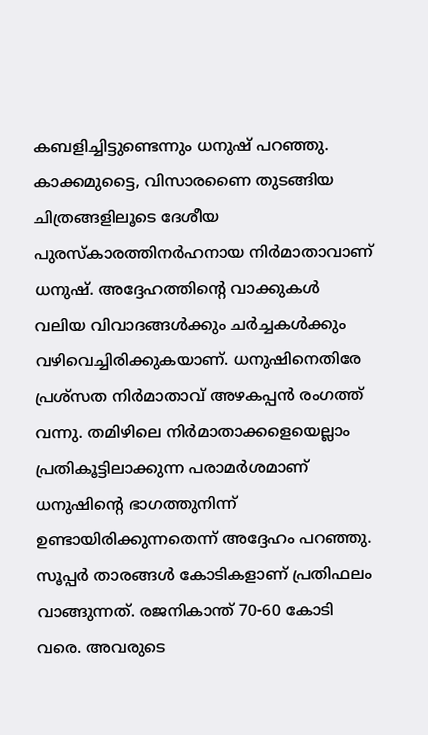കബളിച്ചിട്ടുണ്ടെന്നും ധനുഷ് പറഞ്ഞു. കാക്കമുട്ടൈ, വിസാരണൈ തുടങ്ങിയ ചിത്രങ്ങളിലൂടെ ദേശീയ പുരസ്കാരത്തിനർഹനായ നിർമാതാവാണ് ധനുഷ്. അദ്ദേഹത്തിന്റെ വാക്കുകൾ വലിയ വിവാദങ്ങൾക്കും ചർച്ചകൾക്കും വഴിവെച്ചിരിക്കുകയാണ്. ധനുഷിനെതിരേ പ്രശ്സത നിർമാതാവ് അഴകപ്പൻ രംഗത്ത് വന്നു. തമിഴിലെ നിർമാതാക്കളെയെല്ലാം പ്രതികൂട്ടിലാക്കുന്ന പരാമർശമാണ് ധനുഷിന്റെ ഭാഗത്തുനിന്ന് ഉണ്ടായിരിക്കുന്നതെന്ന് അദ്ദേഹം പറഞ്ഞു. സൂപ്പർ താരങ്ങൾ കോടികളാണ് പ്രതിഫലം വാങ്ങുന്നത്. രജനികാന്ത് 70-60 കോടി വരെ. അവരുടെ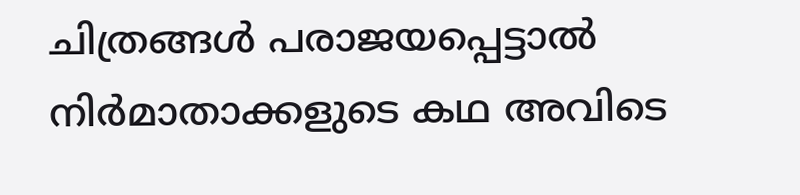ചിത്രങ്ങൾ പരാജയപ്പെട്ടാൽ നിർമാതാക്കളുടെ കഥ അവിടെ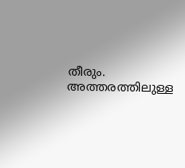തീരും. അത്തരത്തിലുള്ള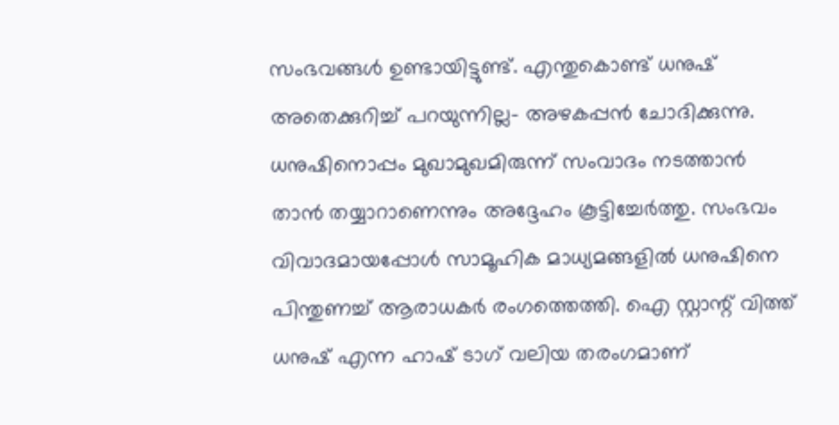സംഭവങ്ങൾ ഉണ്ടായിട്ടുണ്ട്. എന്തുകൊണ്ട് ധനുഷ് അതെക്കുറിച്ച് പറയുന്നില്ല- അഴകപ്പൻ ചോദിക്കുന്നു. ധനുഷിനൊപ്പം മുഖാമുഖമിരുന്ന് സംവാദം നടത്താൻ താൻ തയ്യാറാണെന്നും അദ്ദേഹം കൂട്ടിച്ചേർത്തു. സംഭവം വിവാദമായപ്പോൾ സാമൂഹിക മാധ്യമങ്ങളിൽ ധനുഷിനെ പിന്തുണച്ച് ആരാധകർ രംഗത്തെത്തി. ഐ സ്റ്റാന്റ് വിത്ത് ധനുഷ് എന്ന ഹാഷ് ടാഗ് വലിയ തരംഗമാണ്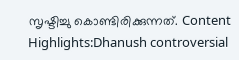സൃഷ്ടിച്ചു കൊണ്ടിരിക്കുന്നത്. Content Highlights:Dhanush controversial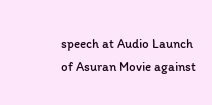speech at Audio Launch of Asuran Movie against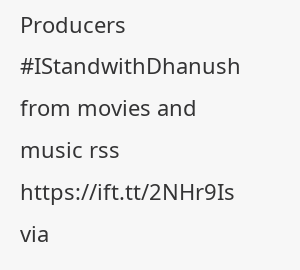Producers #IStandwithDhanush
from movies and music rss https://ift.tt/2NHr9Is
via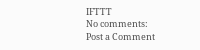IFTTT
No comments:
Post a Comment